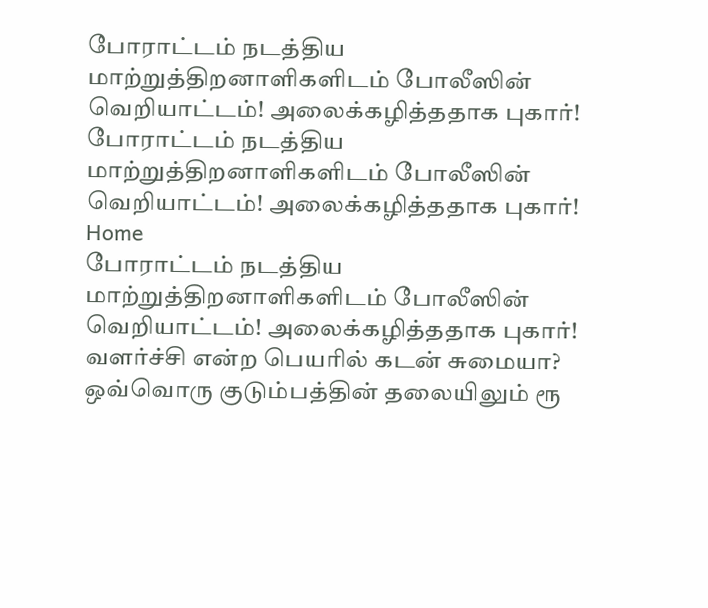போராட்டம் நடத்திய மாற்றுத்திறனாளிகளிடம் போலீஸின் வெறியாட்டம்! அலைக்கழித்ததாக புகார்!
போராட்டம் நடத்திய மாற்றுத்திறனாளிகளிடம் போலீஸின் வெறியாட்டம்! அலைக்கழித்ததாக புகார்!
Home
போராட்டம் நடத்திய மாற்றுத்திறனாளிகளிடம் போலீஸின் வெறியாட்டம்! அலைக்கழித்ததாக புகார்!
வளர்ச்சி என்ற பெயரில் கடன் சுமையா?
ஒவ்வொரு குடும்பத்தின் தலையிலும் ரூ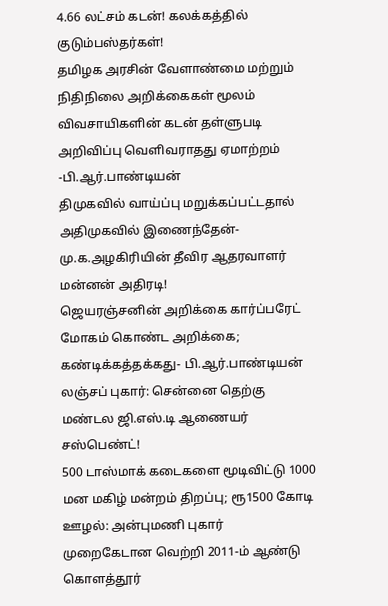4.66 லட்சம் கடன்! கலக்கத்தில் குடும்பஸ்தர்கள்!
தமிழக அரசின் வேளாண்மை மற்றும் நிதிநிலை அறிக்கைகள் மூலம் விவசாயிகளின் கடன் தள்ளுபடி அறிவிப்பு வெளிவராதது ஏமாற்றம் -பி.ஆர்.பாண்டியன்
திமுகவில் வாய்ப்பு மறுக்கப்பட்டதால் அதிமுகவில் இணைந்தேன்- மு.க.அழகிரியின் தீவிர ஆதரவாளர் மன்னன் அதிரடி!
ஜெயரஞ்சனின் அறிக்கை கார்ப்பரேட் மோகம் கொண்ட அறிக்கை; கண்டிக்கத்தக்கது- பி.ஆர்.பாண்டியன்
லஞ்சப் புகார்: சென்னை தெற்கு மண்டல ஜி.எஸ்.டி ஆணையர் சஸ்பெண்ட்!
500 டாஸ்மாக் கடைகளை மூடிவிட்டு 1000 மன மகிழ் மன்றம் திறப்பு; ரூ1500 கோடி ஊழல்: அன்புமணி புகார்
முறைகேடான வெற்றி 2011-ம் ஆண்டு கொளத்தூர்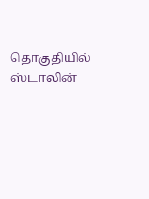தொகுதியில் ஸ்டாலின்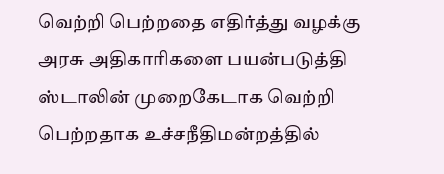வெற்றி பெற்றதை எதிர்த்து வழக்கு அரசு அதிகாரிகளை பயன்படுத்தி ஸ்டாலின் முறைகேடாக வெற்றி பெற்றதாக உச்சநீதிமன்றத்தில்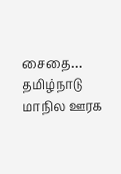சைதை…
தமிழ்நாடு மாநில ஊரக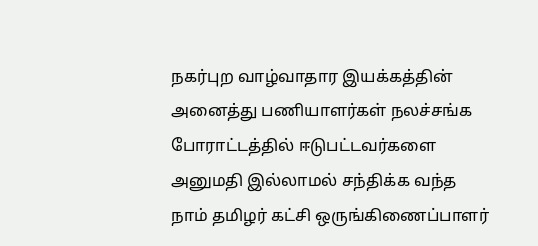நகர்புற வாழ்வாதார இயக்கத்தின் அனைத்து பணியாளர்கள் நலச்சங்க போராட்டத்தில் ஈடுபட்டவர்களை அனுமதி இல்லாமல் சந்திக்க வந்த நாம் தமிழர் கட்சி ஒருங்கிணைப்பாளர்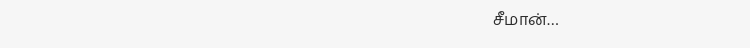சீமான்…